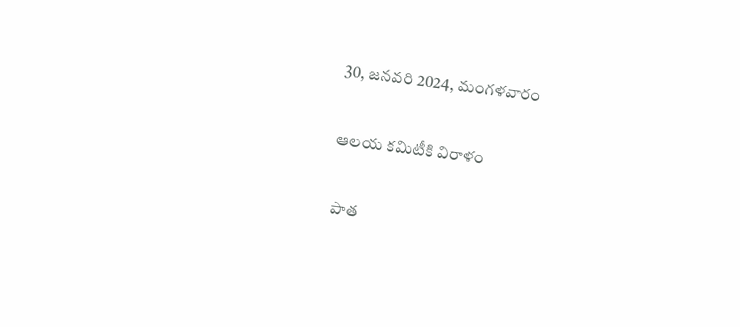30, జనవరి 2024, మంగళవారం

ఆలయ కమిటీకి విరాళం

 పాత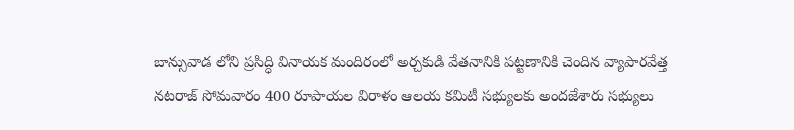బాన్సువాడ లోని ప్రసిద్ధి వినాయక మందిరంలో అర్చకుడి వేతనానికి పట్టణానికి చెందిన వ్యాపారవేత్త నటరాజ్ సోమవారం 400 రూపాయల విరాళం ఆలయ కమిటీ సభ్యులకు అందజేశారు సభ్యులు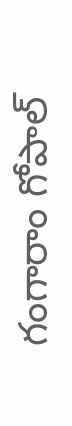గంగారాం గోపాల్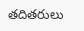తదితరులు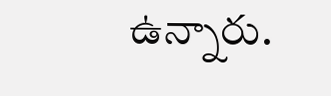ఉన్నారు.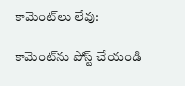కామెంట్‌లు లేవు:

కామెంట్‌ను పోస్ట్ చేయండి